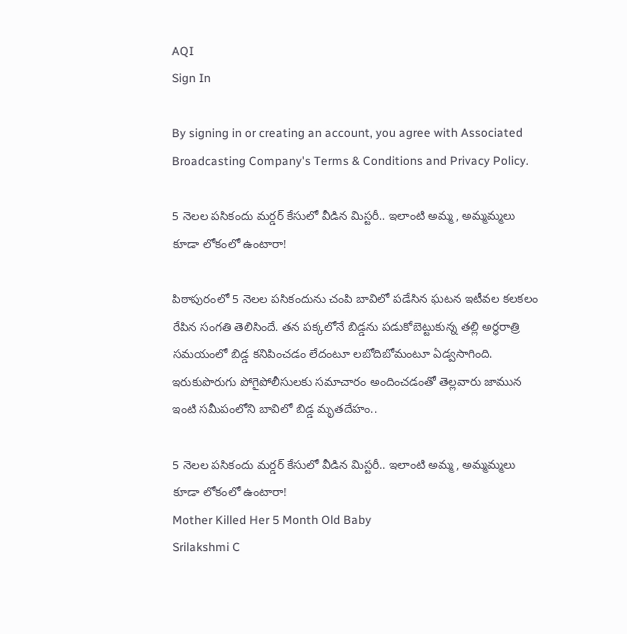AQI
Sign In

By signing in or creating an account, you agree with Associated Broadcasting Company's Terms & Conditions and Privacy Policy.

5 నెలల పసికందు మర్డర్‌ కేసులో వీడిన మిస్టరీ.. ఇలాంటి అమ్మ, అమ్మమ్మలు కూడా లోకంలో ఉంటారా!

పిఠాపురంలో 5 నెలల పసికందును చంపి బావిలో పడేసిన ఘటన ఇటీవల కలకలం రేపిన సంగతి తెలిసిందే. తన పక్కలోనే బిడ్డను పడుకోబెట్టుకున్న తల్లి అర్ధరాత్రి సమయంలో బిడ్డ కనిపించడం లేదంటూ లబోదిబోమంటూ ఏడ్వసాగింది. ఇరుకుపొరుగు పోగైపోలీసులకు సమాచారం అందించడంతో తెల్లవారు జామున ఇంటి సమీపంలోని బావిలో బిడ్డ మృతదేహం..

5 నెలల పసికందు మర్డర్‌ కేసులో వీడిన మిస్టరీ.. ఇలాంటి అమ్మ, అమ్మమ్మలు కూడా లోకంలో ఉంటారా!
Mother Killed Her 5 Month Old Baby
Srilakshmi C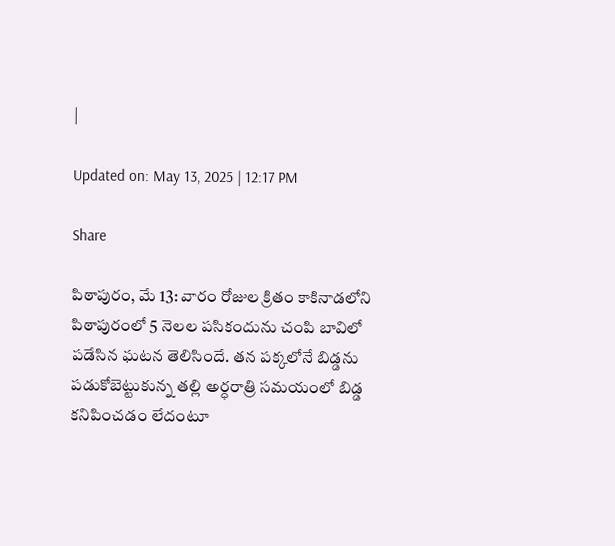|

Updated on: May 13, 2025 | 12:17 PM

Share

పిఠాపురం, మే 13: వారం రోజుల క్రితం కాకినాడలోని పిఠాపురంలో 5 నెలల పసికందును చంపి బావిలో పడేసిన ఘటన తెలిసిందే. తన పక్కలోనే బిడ్డను పడుకోబెట్టుకున్న తల్లి అర్ధరాత్రి సమయంలో బిడ్డ కనిపించడం లేదంటూ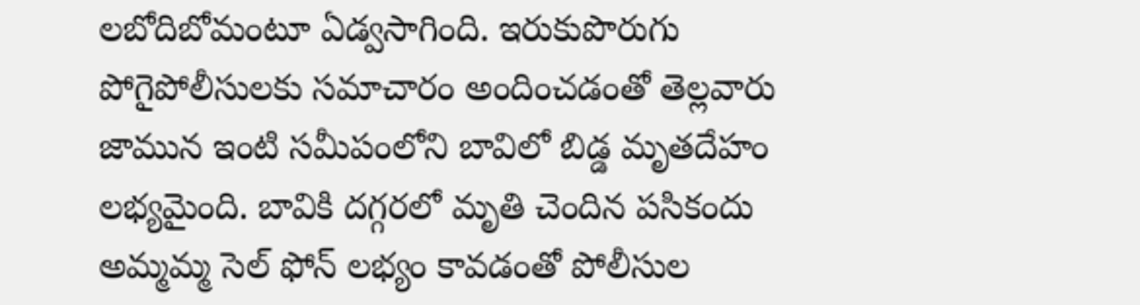లబోదిబోమంటూ ఏడ్వసాగింది. ఇరుకుపొరుగు పోగైపోలీసులకు సమాచారం అందించడంతో తెల్లవారు జామున ఇంటి సమీపంలోని బావిలో బిడ్డ మృతదేహం లభ్యమైంది. బావికి దగ్గరలో మృతి చెందిన పసికందు అమ్మమ్మ సెల్‌ ఫోన్‌ లభ్యం కావడంతో పోలీసుల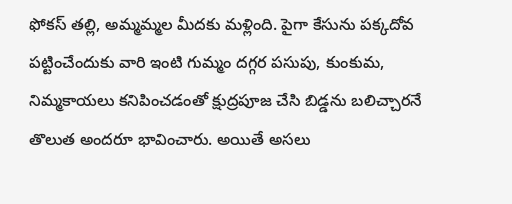ఫోకస్‌ తల్లి, అమ్మమ్మల మీదకు మళ్లింది. పైగా కేసును పక్కదోవ పట్టించేందుకు వారి ఇంటి గుమ్మం దగ్గర పసుపు, కుంకుమ, నిమ్మకాయలు కనిపించడంతో క్షుద్రపూజ చేసి బిడ్డను బలిచ్చారనే తొలుత అందరూ భావించారు. అయితే అసలు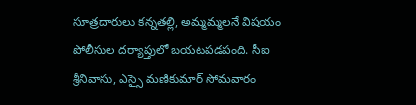సూత్రదారులు కన్నతల్లి, అమ్మమ్మలనే విషయం పోలీసుల దర్యాప్తులో బయటపడపంది. సీఐ శ్రీనివాసు, ఎస్సై మణికుమార్‌ సోమవారం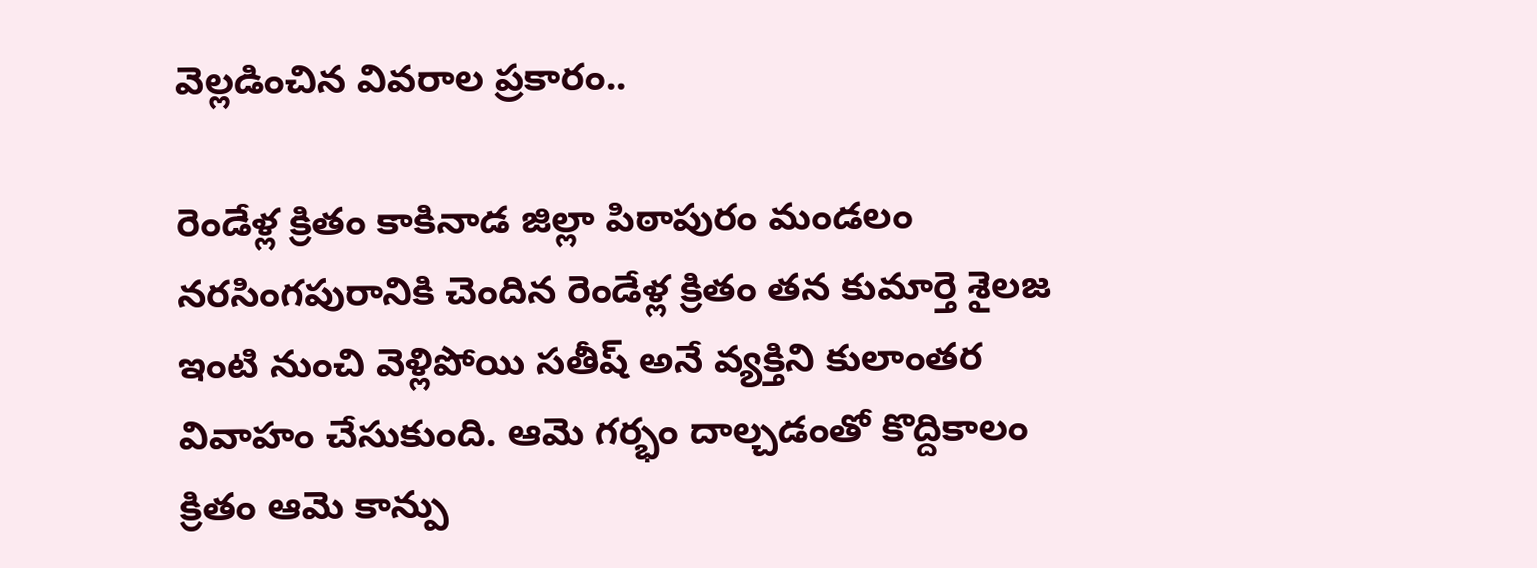వెల్లడించిన వివరాల ప్రకారం..

రెండేళ్ల క్రితం కాకినాడ జిల్లా పిఠాపురం మండలం నరసింగపురానికి చెందిన రెండేళ్ల క్రితం తన కుమార్తె శైలజ ఇంటి నుంచి వెళ్లిపోయి సతీష్‌ అనే వ్యక్తిని కులాంతర వివాహం చేసుకుంది. ఆమె గర్భం దాల్చడంతో కొద్దికాలం క్రితం ఆమె కాన్పు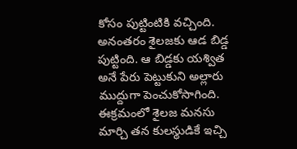కోసం పుట్టింటికి వచ్చింది. అనంతరం శైలజకు ఆడ బిడ్డ పుట్టింది. ఆ బిడ్డకు యశ్విత అనే పేరు పెట్టుకుని అల్లారు ముద్దుగా పెంచుకోసాగింది. ఈక్రమంలో శైలజ మనసు మార్చి తన కులస్థుడికే ఇచ్చి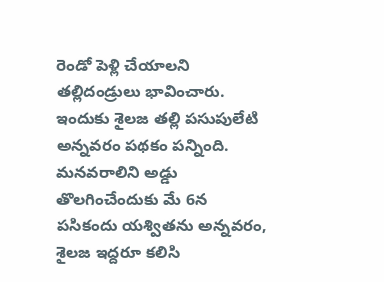రెండో పెళ్లి చేయాలని తల్లిదండ్రులు భావించారు. ఇందుకు శైలజ తల్లి పసుపులేటి అన్నవరం పథకం పన్నింది. మనవరాలిని అడ్డు తొలగించేందుకు మే 6న పసికందు యశ్వితను అన్నవరం, శైలజ ఇద్దరూ కలిసి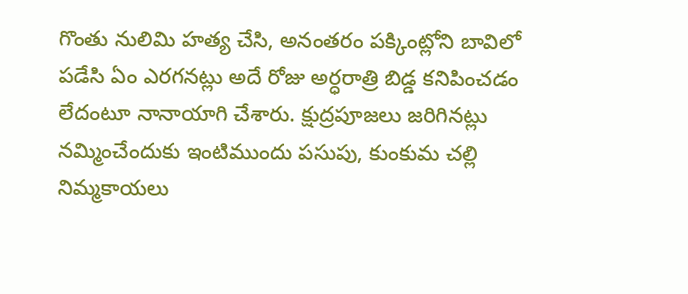గొంతు నులిమి హత్య చేసి, అనంతరం పక్కింట్లోని బావిలో పడేసి ఏం ఎరగనట్లు అదే రోజు అర్ధరాత్రి బిడ్డ కనిపించడం లేదంటూ నానాయాగి చేశారు. క్షుద్రపూజలు జరిగినట్లు నమ్మించేందుకు ఇంటిముందు పసుపు, కుంకుమ చల్లి నిమ్మకాయలు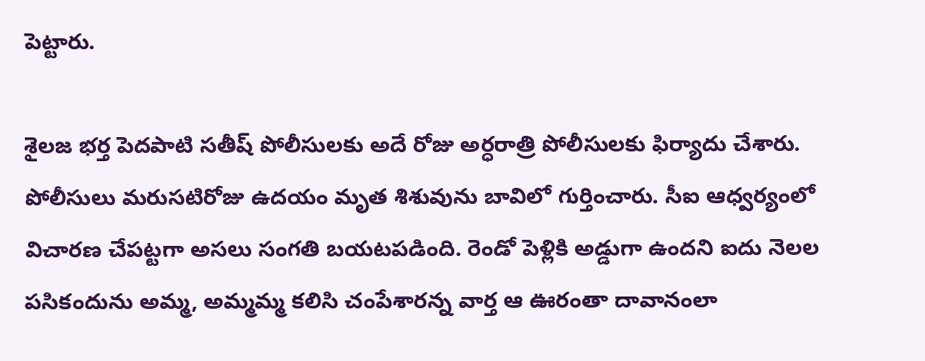పెట్టారు.

శైలజ భర్త పెదపాటి సతీష్‌ పోలీసులకు అదే రోజు అర్ధరాత్రి పోలీసులకు ఫిర్యాదు చేశారు. పోలీసులు మరుసటిరోజు ఉదయం మృత శిశువును బావిలో గుర్తించారు. సీఐ ఆధ్వర్యంలో విచారణ చేపట్టగా అసలు సంగతి బయటపడింది. రెండో పెళ్లికి అడ్డుగా ఉందని ఐదు నెలల పసికందును అమ్మ, అమ్మమ్మ కలిసి చంపేశారన్న వార్త ఆ ఊరంతా దావానంలా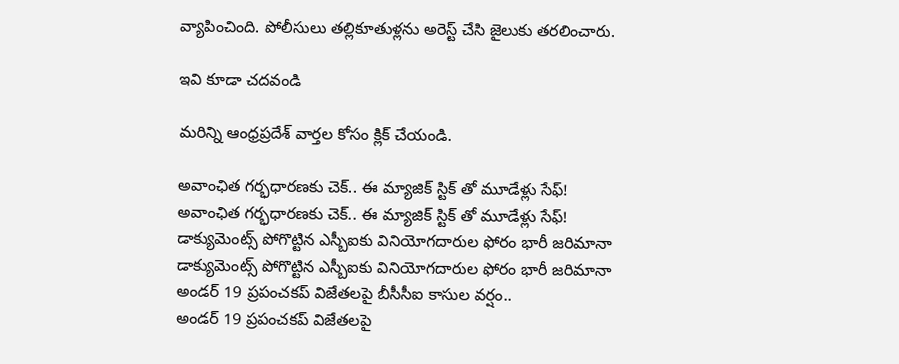వ్యాపించింది. పోలీసులు తల్లికూతుళ్లను అరెస్ట్ చేసి జైలుకు తరలించారు.

ఇవి కూడా చదవండి

మరిన్ని ఆంధ్రప్రదేశ్‌ వార్తల కోసం క్లిక్‌ చేయండి.

అవాంఛిత గర్భధారణకు చెక్.. ఈ మ్యాజిక్ స్టిక్ తో మూడేళ్లు సేఫ్!
అవాంఛిత గర్భధారణకు చెక్.. ఈ మ్యాజిక్ స్టిక్ తో మూడేళ్లు సేఫ్!
డాక్యుమెంట్స్ పోగొట్టిన ఎస్బీఐకు వినియోగదారుల ఫోరం భారీ జరిమానా
డాక్యుమెంట్స్ పోగొట్టిన ఎస్బీఐకు వినియోగదారుల ఫోరం భారీ జరిమానా
అండర్ 19 ప్రపంచకప్ విజేతలపై బీసీసీఐ కాసుల వర్షం..
అండర్ 19 ప్రపంచకప్ విజేతలపై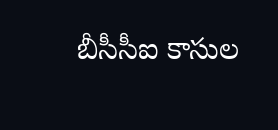బీసీసీఐ కాసుల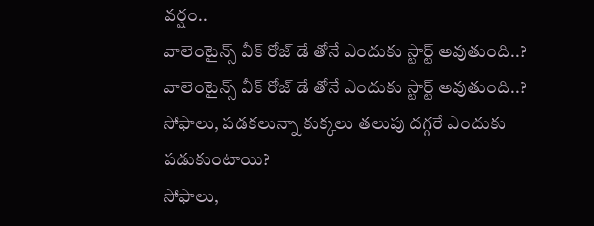వర్షం..
వాలెంటైన్స్ వీక్ రోజ్ డే తోనే ఎందుకు స్టార్ట్ అవుతుంది..?
వాలెంటైన్స్ వీక్ రోజ్ డే తోనే ఎందుకు స్టార్ట్ అవుతుంది..?
సోఫాలు, పడకలున్నా కుక్కలు తలుపు దగ్గరే ఎందుకు పడుకుంటాయి?
సోఫాలు,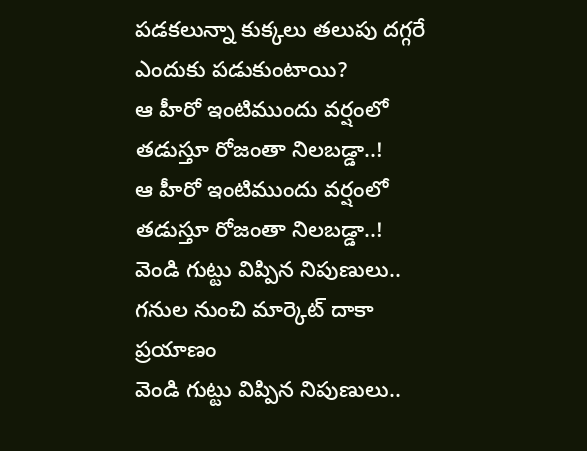పడకలున్నా కుక్కలు తలుపు దగ్గరే ఎందుకు పడుకుంటాయి?
ఆ హీరో ఇంటిముందు వర్షంలో తడుస్తూ రోజంతా నిలబడ్డా..!
ఆ హీరో ఇంటిముందు వర్షంలో తడుస్తూ రోజంతా నిలబడ్డా..!
వెండి గుట్టు విప్పిన నిపుణులు.. గనుల నుంచి మార్కెట్ దాకా ప్రయాణం
వెండి గుట్టు విప్పిన నిపుణులు..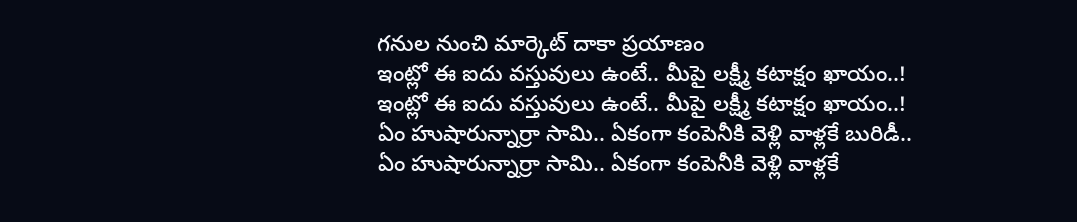గనుల నుంచి మార్కెట్ దాకా ప్రయాణం
ఇంట్లో ఈ ఐదు వస్తువులు ఉంటే.. మీపై లక్ష్మీ కటాక్షం ఖాయం..!
ఇంట్లో ఈ ఐదు వస్తువులు ఉంటే.. మీపై లక్ష్మీ కటాక్షం ఖాయం..!
ఏం హుషారున్నార్రా సామి.. ఏకంగా కంపెనీకి వెళ్లి వాళ్లకే బురిడీ..
ఏం హుషారున్నార్రా సామి.. ఏకంగా కంపెనీకి వెళ్లి వాళ్లకే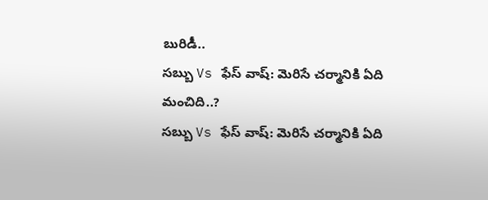బురిడీ..
సబ్బు Vs ఫేస్ వాష్: మెరిసే చర్మానికి ఏది మంచిది..?
సబ్బు Vs ఫేస్ వాష్: మెరిసే చర్మానికి ఏది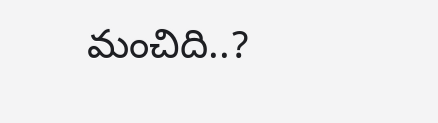మంచిది..?